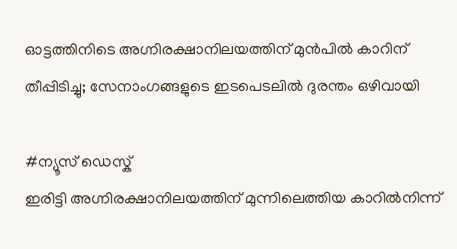ഓട്ടത്തിനിടെ അഗ്നിരക്ഷാനിലയത്തിന് മുൻപിൽ കാറിന് തീപ്പിടിച്ചു; സേനാംഗങ്ങളുടെ ഇടപെടലിൽ ദുരന്തം ഒഴിവായി

#ന്യൂസ് ഡെസ്ക്
ഇരിട്ടി അഗ്നിരക്ഷാനിലയത്തിന് മുന്നിലെത്തിയ കാറിൽനിന്ന്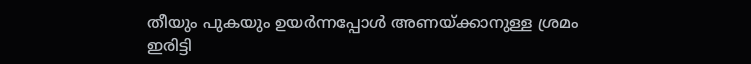തീയും പുകയും ഉയർന്നപ്പോൾ അണയ്ക്കാനുള്ള ശ്രമം
ഇരിട്ടി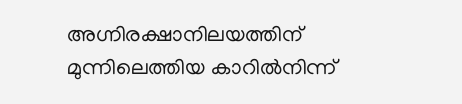അഗ്നിരക്ഷാനിലയത്തിന് മുന്നിലെത്തിയ കാറിൽനിന്ന്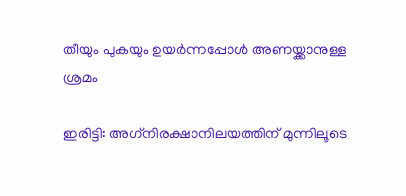തീയും പുകയും ഉയർന്നപ്പോൾ അണയ്ക്കാനുള്ള ശ്രമം

ഇരിട്ടി: അഗ്‌നിരക്ഷാനിലയത്തിന് മുന്നിലൂടെ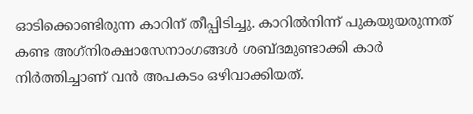ഓടിക്കൊണ്ടിരുന്ന കാറിന് തീപ്പിടിച്ചു. കാറിൽനിന്ന് പുകയുയരുന്നത് കണ്ട അഗ്‌നിരക്ഷാസേനാംഗങ്ങൾ ശബ്ദമുണ്ടാക്കി കാർ നിർത്തിച്ചാണ് വൻ അപകടം ഒഴിവാക്കിയത്.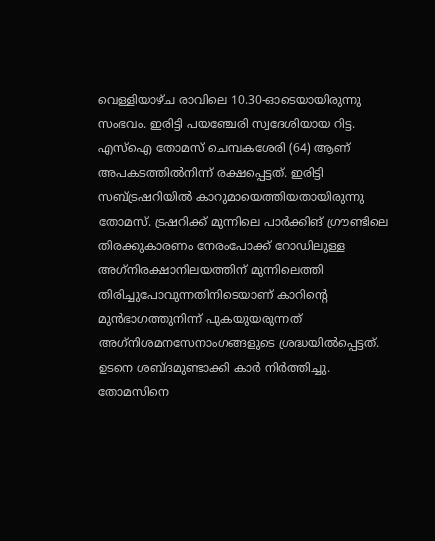വെള്ളിയാഴ്ച രാവിലെ 10.30-ഓടെയായിരുന്നു സംഭവം. ഇരിട്ടി പയഞ്ചേരി സ്വദേശിയായ റിട്ട. എസ്‌ഐ തോമസ് ചെമ്പകശേരി (64) ആണ് അപകടത്തിൽനിന്ന് രക്ഷപ്പെട്ടത്. ഇരിട്ടി സബ്ട്രഷറിയിൽ കാറുമായെത്തിയതായിരുന്നു തോമസ്. ട്രഷറിക്ക് മുന്നിലെ പാർക്കിങ് ഗ്രൗണ്ടിലെ തിരക്കുകാരണം നേരംപോക്ക് റോഡിലുള്ള അഗ്‌നിരക്ഷാനിലയത്തിന് മുന്നിലെത്തി തിരിച്ചുപോവുന്നതിനിടെയാണ് കാറിന്റെ മുൻഭാഗത്തുനിന്ന് പുകയുയരുന്നത് അഗ്‌നിശമനസേനാംഗങ്ങളുടെ ശ്രദ്ധയിൽപ്പെട്ടത്. ഉടനെ ശബ്ദമുണ്ടാക്കി കാർ നിർത്തിച്ചു. തോമസിനെ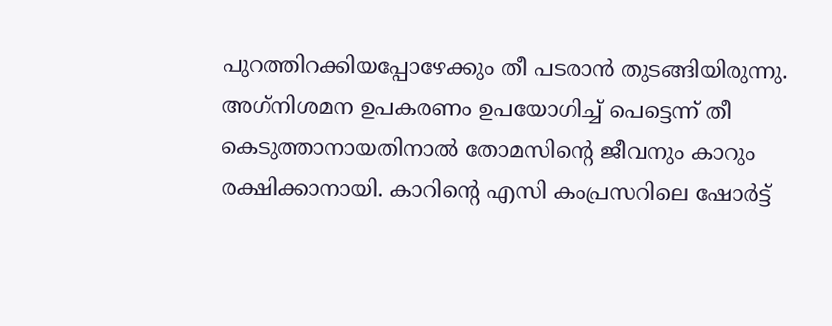പുറത്തിറക്കിയപ്പോഴേക്കും തീ പടരാൻ തുടങ്ങിയിരുന്നു. അഗ്‌നിശമന ഉപകരണം ഉപയോഗിച്ച് പെട്ടെന്ന് തീ കെടുത്താനായതിനാൽ തോമസിന്റെ ജീവനും കാറും രക്ഷിക്കാനായി. കാറിന്റെ എസി കംപ്രസറിലെ ഷോർട്ട്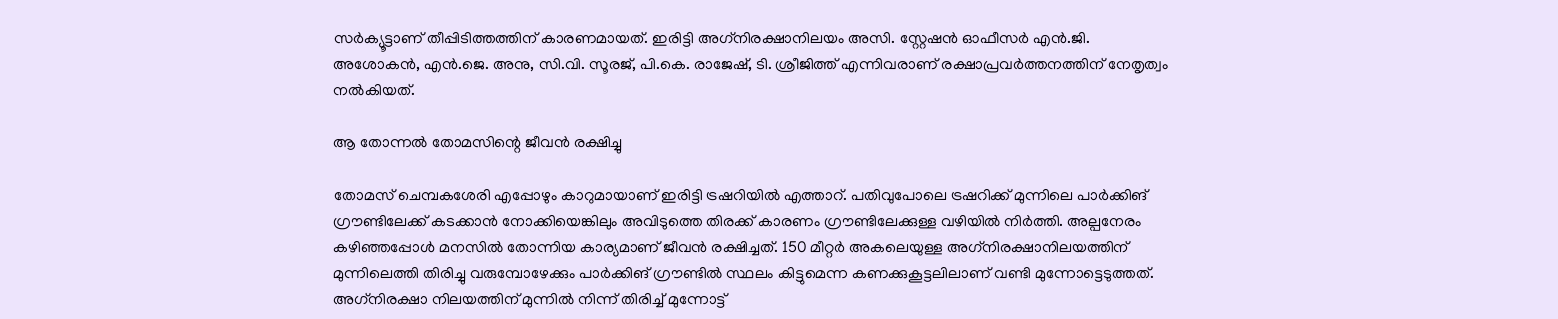സർക്യൂട്ടാണ് തീപ്പിടിത്തത്തിന് കാരണമായത്. ഇരിട്ടി അഗ്‌നിരക്ഷാനിലയം അസി. സ്റ്റേഷൻ ഓഫീസർ എൻ.ജി. അശോകൻ, എൻ.ജെ. അനു, സി.വി. സൂരജ്, പി.കെ. രാജേഷ്, ടി. ശ്രീജിത്ത് എന്നിവരാണ് രക്ഷാപ്രവർത്തനത്തിന് നേതൃത്വം നൽകിയത്.

ആ തോന്നൽ തോമസിന്റെ ജീവൻ രക്ഷിച്ചു

തോമസ് ചെമ്പകശേരി എപ്പോഴും കാറുമായാണ് ഇരിട്ടി ട്രഷറിയിൽ എത്താറ്. പതിവുപോലെ ട്രഷറിക്ക് മുന്നിലെ പാർക്കിങ് ഗ്രൗണ്ടിലേക്ക് കടക്കാൻ നോക്കിയെങ്കിലും അവിടുത്തെ തിരക്ക് കാരണം ഗ്രൗണ്ടിലേക്കുള്ള വഴിയിൽ നിർത്തി. അല്പനേരം കഴിഞ്ഞപ്പോൾ മനസിൽ തോന്നിയ കാര്യമാണ് ജീവൻ രക്ഷിച്ചത്. 150 മീറ്റർ അകലെയുള്ള അഗ്‌നിരക്ഷാനിലയത്തിന് മുന്നിലെത്തി തിരിച്ചു വരുമ്പോഴേക്കും പാർക്കിങ് ഗ്രൗണ്ടിൽ സ്ഥലം കിട്ടുമെന്ന കണക്കുകൂട്ടലിലാണ് വണ്ടി മുന്നോട്ടെടുത്തത്. അഗ്‌നിരക്ഷാ നിലയത്തിന് മുന്നിൽ നിന്ന് തിരിച്ച് മുന്നോട്ട്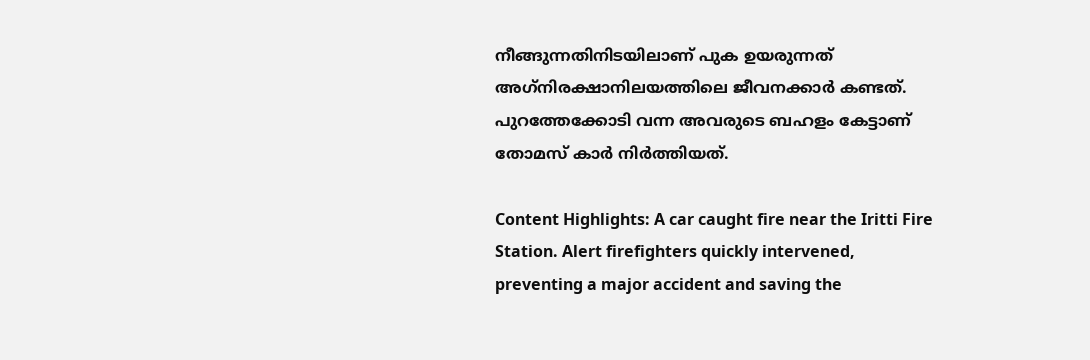നീങ്ങുന്നതിനിടയിലാണ് പുക ഉയരുന്നത് അഗ്‌നിരക്ഷാനിലയത്തിലെ ജീവനക്കാർ കണ്ടത്. പുറത്തേക്കോടി വന്ന അവരുടെ ബഹളം കേട്ടാണ് തോമസ് കാർ നിർത്തിയത്.

Content Highlights: A car caught fire near the Iritti Fire Station. Alert firefighters quickly intervened, preventing a major accident and saving the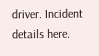driver. Incident details here.